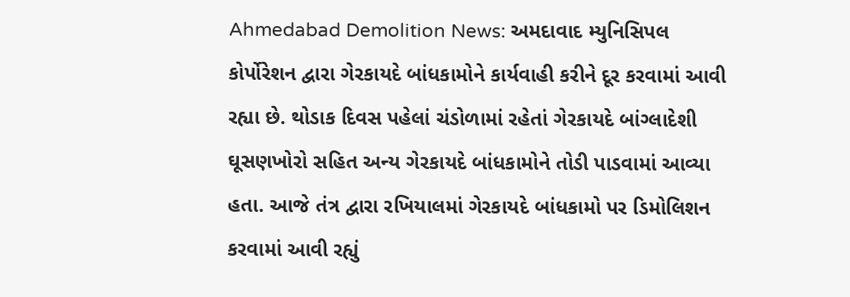Ahmedabad Demolition News: અમદાવાદ મ્યુનિસિપલ કોર્પોરેશન દ્વારા ગેરકાયદે બાંધકામોને કાર્યવાહી કરીને દૂર કરવામાં આવી રહ્યા છે. થોડાક દિવસ પહેલાં ચંડોળામાં રહેતાં ગેરકાયદે બાંગ્લાદેશી ઘૂસણખોરો સહિત અન્ય ગેરકાયદે બાંધકામોને તોડી પાડવામાં આવ્યા હતા. આજે તંત્ર દ્વારા રખિયાલમાં ગેરકાયદે બાંધકામો પર ડિમોલિશન કરવામાં આવી રહ્યું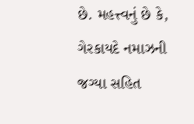છે. મહત્ત્વનું છે કે, ગેરકાયદે નમાઝની જગ્યા સહિત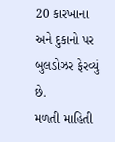20 કારખાના અને દુકાનો પર બુલડોઝર ફેરવ્યું છે.
મળતી માહિતી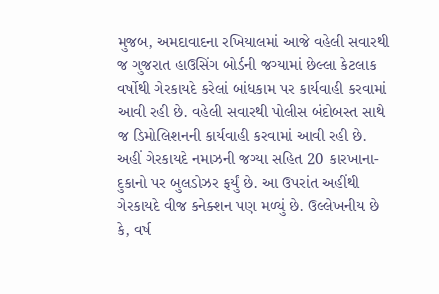મુજબ, અમદાવાદના રખિયાલમાં આજે વહેલી સવારથી જ ગુજરાત હાઉસિંગ બોર્ડની જગ્યામાં છેલ્લા કેટલાક વર્ષોથી ગેરકાયદે કરેલાં બાંધકામ પર કાર્યવાહી કરવામાં આવી રહી છે. વહેલી સવારથી પોલીસ બંદોબસ્ત સાથે જ ડિમોલિશનની કાર્યવાહી કરવામાં આવી રહી છે. અહીં ગેરકાયદે નમાઝની જગ્યા સહિત 20 કારખાના-દુકાનો પર બુલડોઝર ફર્યું છે. આ ઉપરાંત અહીંથી ગેરકાયદે વીજ કનેક્શન પણ મળ્યું છે. ઉલ્લેખનીય છે કે, વર્ષ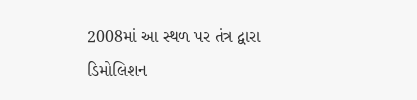2008માં આ સ્થળ પર તંત્ર દ્વારા ડિમોલિશન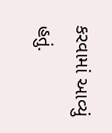કરવામાં આવ્યું હતું.